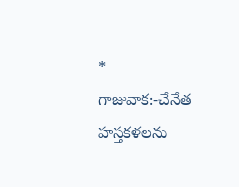*
గాజువాక:-చేనేత హస్తకళలను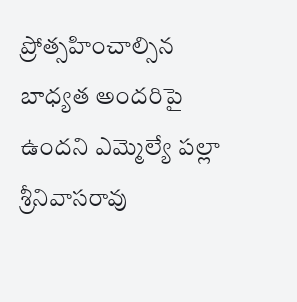ప్రోత్సహించాల్సిన బాధ్యత అందరిపై ఉందని ఎమ్మెల్యే పల్లా శ్రీనివాసరావు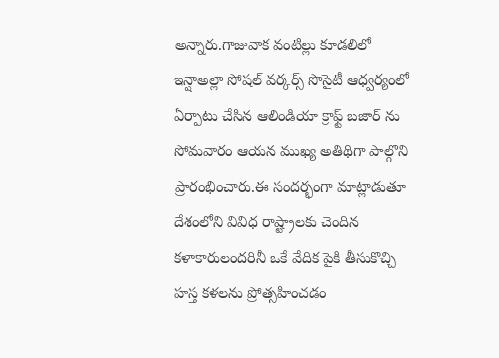అన్నారు.గాజువాక వంటిల్లు కూడలిలో ఇన్షాఅల్లా సోషల్ వర్కర్స్ సొసైటీ ఆధ్వర్యంలో ఏర్పాటు చేసిన ఆలిండియా క్రాఫ్ట్ బజార్ ను సోమవారం ఆయన ముఖ్య అతిథిగా పాల్గొని ప్రారంభించారు.ఈ సందర్భంగా మాట్లాడుతూ దేశంలోని వివిధ రాష్ట్రాలకు చెందిన కళాకారులందరినీ ఒకే వేదిక పైకి తీసుకొచ్చి హస్త కళలను ప్రోత్సహించడం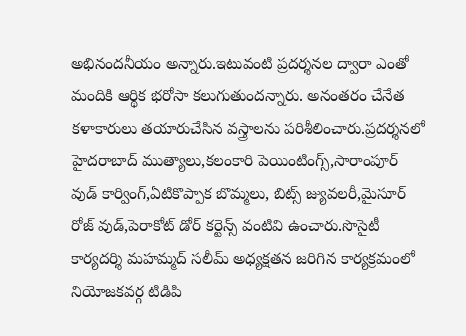అభినందనీయం అన్నారు.ఇటువంటి ప్రదర్శనల ద్వారా ఎంతో మందికి ఆర్థిక భరోసా కలుగుతుందన్నారు. అనంతరం చేనేత కళాకారులు తయారుచేసిన వస్త్రాలను పరిశీలించారు.ప్రదర్శనలో హైదరాబాద్ ముత్యాలు,కలంకారి పెయింటింగ్స్,సారాంపూర్ వుడ్ కార్వింగ్,ఏటికొప్పాక బొమ్మలు, బిట్స్ జ్యువలరీ,మైసూర్ రోజ్ వుడ్,పెరాకోట్ డోర్ కర్టెన్స్ వంటివి ఉంచారు.సొసైటీ కార్యదర్శి మహమ్మద్ సలీమ్ అధ్యక్షతన జరిగిన కార్యక్రమంలో నియోజకవర్గ టిడిపి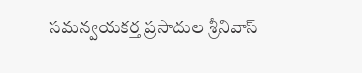సమన్వయకర్త ప్రసాదుల శ్రీనివాస్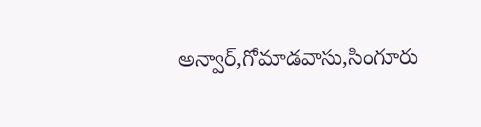అన్వార్,గోమాడవాసు,సింగూరు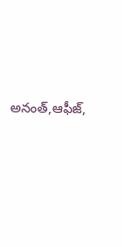అనంత్,ఆఫీజ్,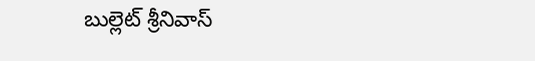బుల్లెట్ శ్రీనివాస్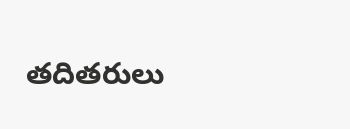తదితరులు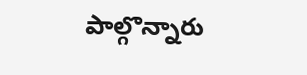పాల్గొన్నారు